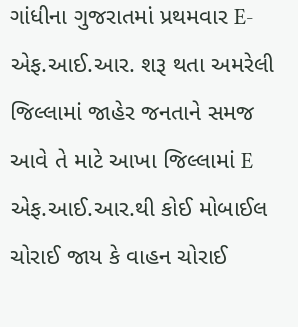ગાંધીના ગુજરાતમાં પ્રથમવાર E-એફ.આઈ.આર. શરૂ થતા અમરેલી જિલ્લામાં જાહેર જનતાને સમજ આવે તે માટે આખા જિલ્લામાં E એફ.આઈ.આર.થી કોઈ મોબાઈલ ચોરાઈ જાય કે વાહન ચોરાઈ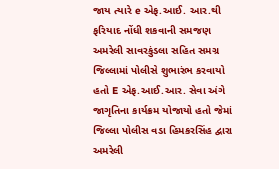જાય ત્યારે e એફ.આઈ. આર.થી ફરિયાદ નોંધી શકવાની સમજણ અમરેલી સાવરકુંડલા સહિત સમગ્ર જિલ્લામાં પોલીસે શુભારંભ કરવાયો હતો E એફ.આઈ.આર. સેવા અંગે જાગૃતિના કાર્યક્રમ યોજાયો હતો જેમાં જિલ્લા પોલીસ વડા હિમકરસિંહ દ્વારા અમરેલી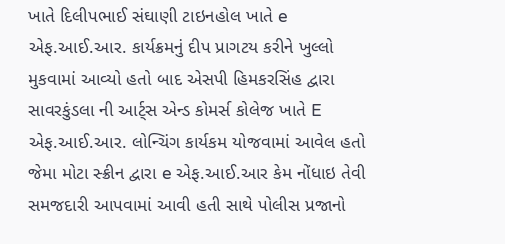ખાતે દિલીપભાઈ સંઘાણી ટાઇનહોલ ખાતે e એફ.આઈ.આર. કાર્યક્રમનું દીપ પ્રાગટય કરીને ખુલ્લો મુકવામાં આવ્યો હતો બાદ એસપી હિમકરસિંહ દ્વારા સાવરકુંડલા ની આર્ટ્સ એન્ડ કોમર્સ કોલેજ ખાતે E એફ.આઈ.આર. લોન્ચિંગ કાર્યકમ યોજવામાં આવેલ હતો જેમા મોટા સ્ક્રીન દ્વારા e એફ.આઈ.આર કેમ નોંધાઇ તેવી સમજદારી આપવામાં આવી હતી સાથે પોલીસ પ્રજાનો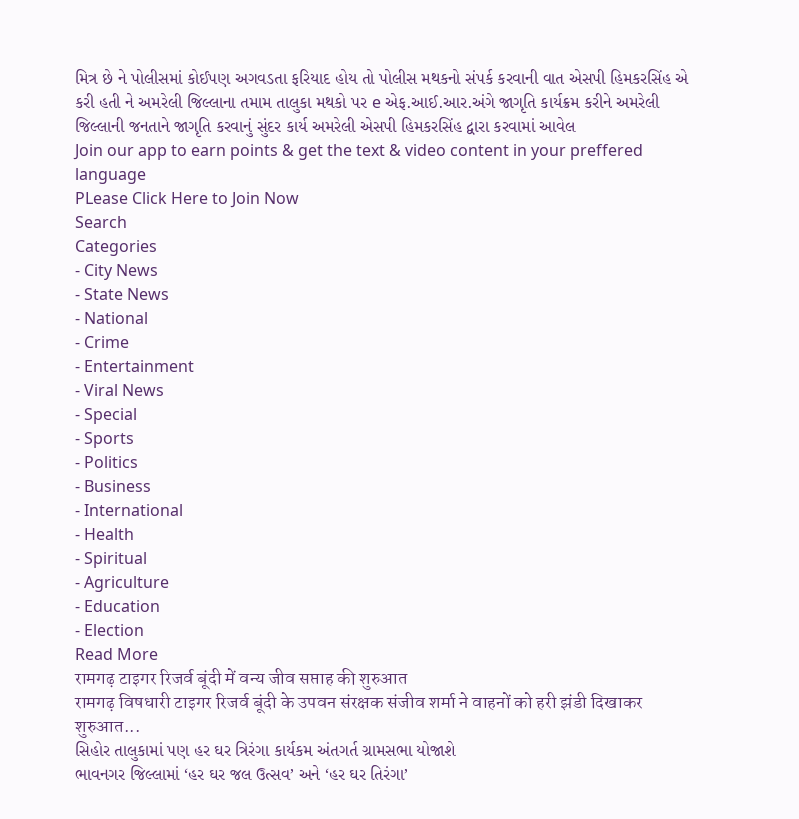મિત્ર છે ને પોલીસમાં કોઈપણ અગવડતા ફરિયાદ હોય તો પોલીસ મથકનો સંપર્ક કરવાની વાત એસપી હિમકરસિંહ એ કરી હતી ને અમરેલી જિલ્લાના તમામ તાલુકા મથકો પર e એફ.આઈ.આર.અંગે જાગૃતિ કાર્યક્રમ કરીને અમરેલી જિલ્લાની જનતાને જાગૃતિ કરવાનું સુંદર કાર્ય અમરેલી એસપી હિમકરસિંહ દ્વારા કરવામાં આવેલ
Join our app to earn points & get the text & video content in your preffered language
PLease Click Here to Join Now
Search
Categories
- City News
- State News
- National
- Crime
- Entertainment
- Viral News
- Special
- Sports
- Politics
- Business
- International
- Health
- Spiritual
- Agriculture
- Education
- Election
Read More
रामगढ़ टाइगर रिजर्व बूंदी में वन्य जीव सप्ताह की शुरुआत
रामगढ़ विषधारी टाइगर रिजर्व बूंदी के उपवन संरक्षक संजीव शर्मा ने वाहनों को हरी झंडी दिखाकर शुरुआत...
સિહોર તાલુકામાં પણ હર ઘર ત્રિરંગા કાર્યકમ અંતગર્ત ગ્રામસભા યોજાશે
ભાવનગર જિલ્લામાં ‘હર ઘર જલ ઉત્સવ’ અને ‘હર ઘર તિરંગા’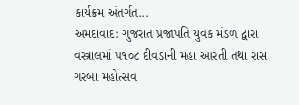કાર્યક્રમ અંતર્ગત...
અમદાવાદ: ગુજરાત પ્રજાપતિ યુવક મંડળ દ્વારા વસ્ત્રાલમાં ૫૧૦૮ દીવડાની મહા આરતી તથા રાસ ગરબા મહોત્સવ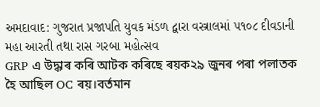અમદાવાદ: ગુજરાત પ્રજાપતિ યુવક મંડળ દ્વારા વસ્ત્રાલમાં ૫૧૦૮ દીવડાની મહા આરતી તથા રાસ ગરબા મહોત્સવ
GRP এ উদ্ধাৰ কৰি আটক কৰিছে ৰয়ক২৯ জুনৰ পৰা পলাতক হৈ আছিল OC ৰয়।বৰ্তমান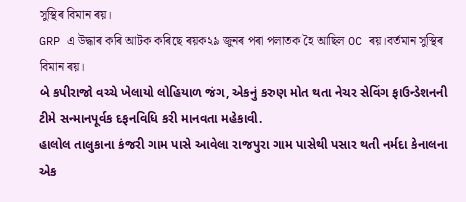সুস্থিৰ বিমান ৰয়।
GRP এ উদ্ধাৰ কৰি আটক কৰিছে ৰয়ক২৯ জুনৰ পৰা পলাতক হৈ আছিল OC ৰয়।বৰ্তমান সুস্থিৰ বিমান ৰয়।
બે કપીરાજો વચ્ચે ખેલાયો લોહિયાળ જંગ, એકનું કરુણ મોત થતા નેચર સેવિંગ ફાઉન્ડેશનની ટીમે સન્માનપૂર્વક દફનવિધિ કરી માનવતા મહેકાવી.
હાલોલ તાલુકાના કંજરી ગામ પાસે આવેલા રાજપુરા ગામ પાસેથી પસાર થતી નર્મદા કેનાલના એક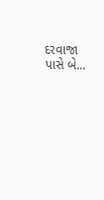દરવાજા પાસે બે...